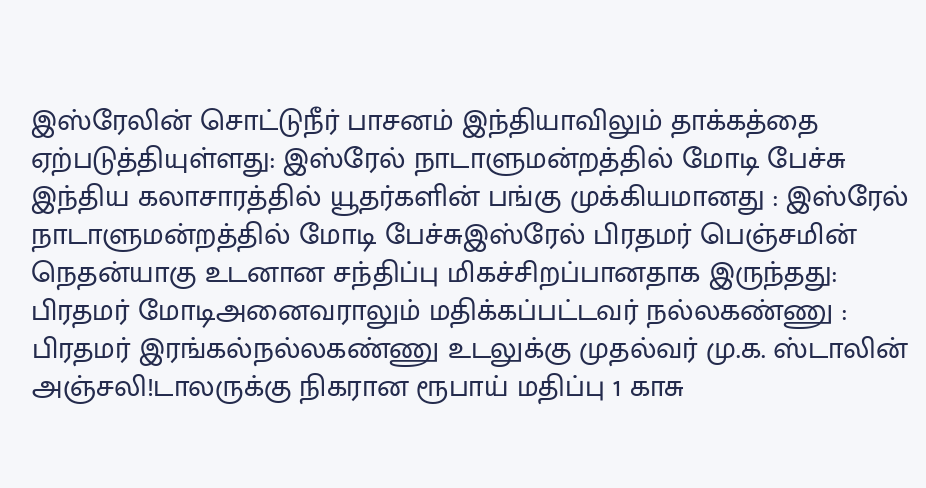இஸ்ரேலின் சொட்டுநீர் பாசனம் இந்தியாவிலும் தாக்கத்தை ஏற்படுத்தியுள்ளது: இஸ்ரேல் நாடாளுமன்றத்தில் மோடி பேச்சு இந்திய கலாசாரத்தில் யூதர்களின் பங்கு முக்கியமானது : இஸ்ரேல் நாடாளுமன்றத்தில் மோடி பேச்சுஇஸ்ரேல் பிரதமர் பெஞ்சமின் நெதன்யாகு உடனான சந்திப்பு மிகச்சிறப்பானதாக இருந்தது: பிரதமர் மோடிஅனைவராலும் மதிக்கப்பட்டவர் நல்லகண்ணு : பிரதமர் இரங்கல்நல்லகண்ணு உடலுக்கு முதல்வர் மு.க. ஸ்டாலின் அஞ்சலி!டாலருக்கு நிகரான ரூபாய் மதிப்பு 1 காசு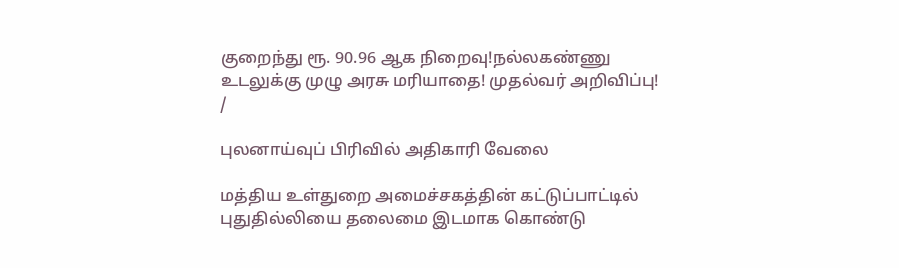குறைந்து ரூ. 90.96 ஆக நிறைவு!நல்லகண்ணு உடலுக்கு முழு அரசு மரியாதை! முதல்வர் அறிவிப்பு!
/

புலனாய்வுப் பிரிவில் அதிகாரி வேலை

மத்திய உள்துறை அமைச்சகத்தின் கட்டுப்பாட்டில் புதுதில்லியை தலைமை இடமாக கொண்டு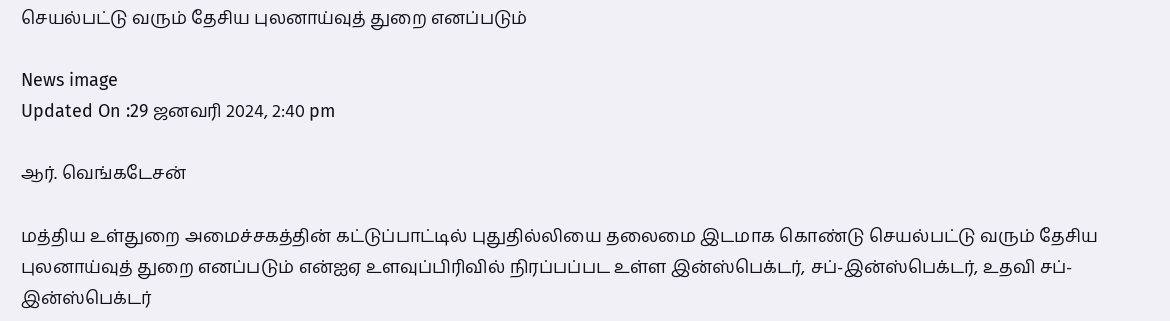செயல்பட்டு வரும் தேசிய புலனாய்வுத் துறை எனப்படும்

News image
Updated On :29 ஜனவரி 2024, 2:40 pm

ஆர். வெங்கடேசன்

மத்திய உள்துறை அமைச்சகத்தின் கட்டுப்பாட்டில் புதுதில்லியை தலைமை இடமாக கொண்டு செயல்பட்டு வரும் தேசிய புலனாய்வுத் துறை எனப்படும் என்ஐஏ உளவுப்பிரிவில் நிரப்பப்பட உள்ள இன்ஸ்பெக்டர், சப்-இன்ஸ்பெக்டர், உதவி சப்-இன்ஸ்பெக்டர்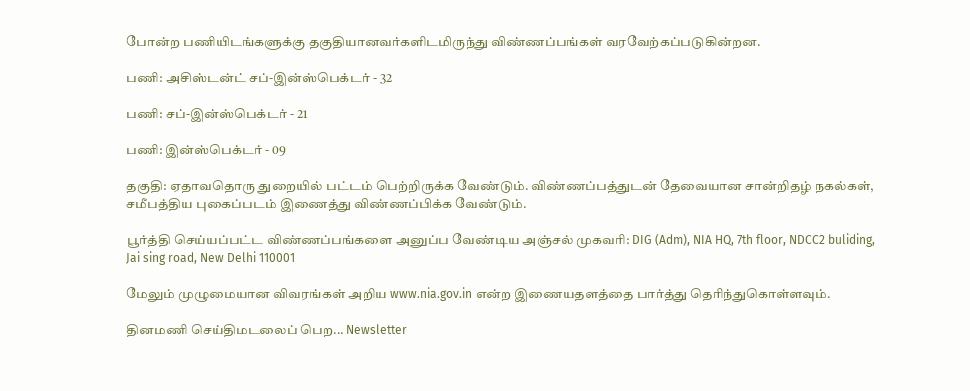போன்ற பணியிடங்களுக்கு தகுதியானவர்களிடமிருந்து விண்ணப்பங்கள் வரவேற்கப்படுகின்றன.

பணி: அசிஸ்டன்ட் சப்-இன்ஸ்பெக்டர் - 32

பணி: சப்-இன்ஸ்பெக்டர் - 21

பணி: இன்ஸ்பெக்டர் - 09

தகுதி: ஏதாவதொரு துறையில் பட்டம் பெற்றிருக்க வேண்டும். விண்ணப்பத்துடன் தேவையான சான்றிதழ் நகல்கள், சமீபத்திய புகைப்படம் இணைத்து விண்ணப்பிக்க வேண்டும்.

பூர்த்தி செய்யப்பட்ட விண்ணப்பங்களை அனுப்ப வேண்டிய அஞ்சல் முகவரி: DIG (Adm), NIA HQ, 7th floor, NDCC2 buliding, Jai sing road, New Delhi 110001

மேலும் முழுமையான விவரங்கள் அறிய www.nia.gov.in என்ற இணையதளத்தை பார்த்து தெரிந்துகொள்ளவும்.

தினமணி செய்திமடலைப் பெற... Newsletter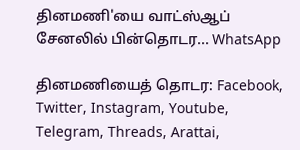தினமணி'யை வாட்ஸ்ஆப் சேனலில் பின்தொடர... WhatsApp

தினமணியைத் தொடர: Facebook, Twitter, Instagram, Youtube, Telegram, Threads, Arattai,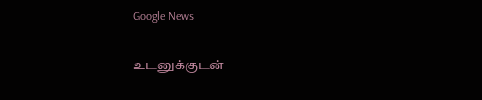Google News

உடனுக்குடன்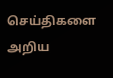செய்திகளை அறிய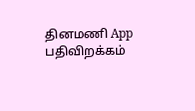தினமணி App பதிவிறக்கம்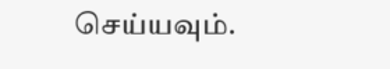செய்யவும்.